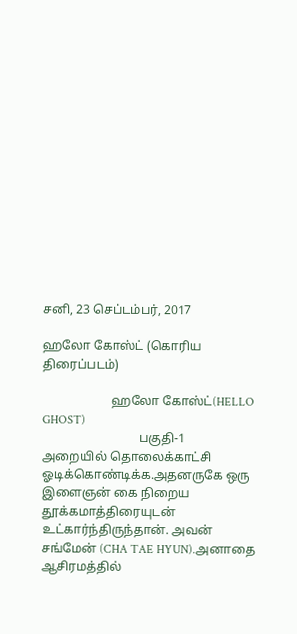சனி, 23 செப்டம்பர், 2017

ஹலோ கோஸ்ட் (கொரிய திரைப்படம்)

                      ஹலோ கோஸ்ட்(HELLO GHOST)
                               பகுதி-1
அறையில் தொலைக்காட்சி ஓடிக்கொண்டிக்க.அதனருகே ஒரு இளைஞன் கை நிறைய தூக்கமாத்திரையுடன் உட்கார்ந்திருந்தான். அவன் சங்மேன் (CHA TAE HYUN).அனாதை ஆசிரமத்தில்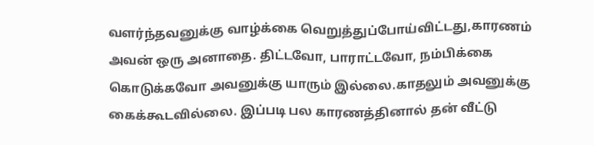வளர்ந்தவனுக்கு வாழ்க்கை வெறுத்துப்போய்விட்டது,காரணம் அவன் ஒரு அனாதை. திட்டவோ, பாராட்டவோ, நம்பிக்கை கொடுக்கவோ அவனுக்கு யாரும் இல்லை.காதலும் அவனுக்கு கைக்கூடவில்லை. இப்படி பல காரணத்தினால் தன் வீட்டு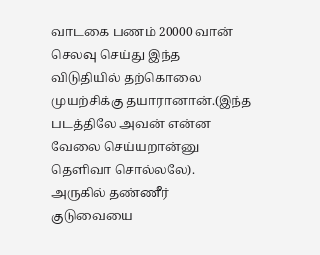வாடகை பணம் 20000 வான் செலவு செய்து இந்த விடுதியில் தற்கொலை முயற்சிக்கு தயாரானான்.(இந்த படத்திலே அவன் என்ன வேலை செய்யறான்னு தெளிவா சொல்லலே).
அருகில் தண்ணீர் குடுவையை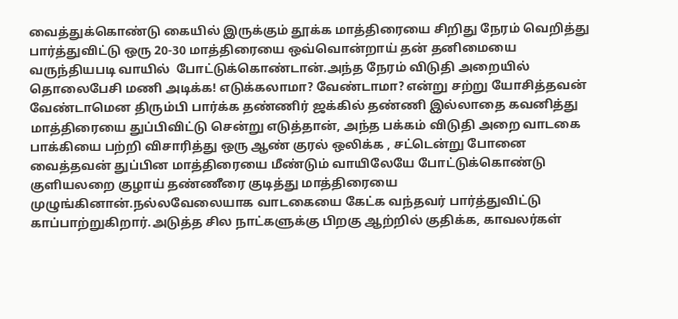வைத்துக்கொண்டு கையில் இருக்கும் தூக்க மாத்திரையை சிறிது நேரம் வெறித்து பார்த்துவிட்டு ஒரு 20-30 மாத்திரையை ஒவ்வொன்றாய் தன் தனிமையை வருந்தியபடி வாயில்  போட்டுக்கொண்டான்.அந்த நேரம் விடுதி அறையில் தொலைபேசி மணி அடிக்க! எடுக்கலாமா? வேண்டாமா? என்று சற்று யோசித்தவன் வேண்டாமென திரும்பி பார்க்க தண்ணிர் ஜக்கில் தண்ணி இல்லாதை கவனித்து மாத்திரையை துப்பிவிட்டு சென்று எடுத்தான், அந்த பக்கம் விடுதி அறை வாடகை பாக்கியை பற்றி விசாரித்து ஒரு ஆண் குரல் ஒலிக்க , சட்டென்று போனை வைத்தவன் துப்பின மாத்திரையை மீண்டும் வாயிலேயே போட்டுக்கொண்டு குளியலறை குழாய் தண்ணீரை குடித்து மாத்திரையை முழுங்கினான்.நல்லவேலையாக வாடகையை கேட்க வந்தவர் பார்த்துவிட்டு காப்பாற்றுகிறார்.அடுத்த சில நாட்களுக்கு பிறகு ஆற்றில் குதிக்க, காவலர்கள்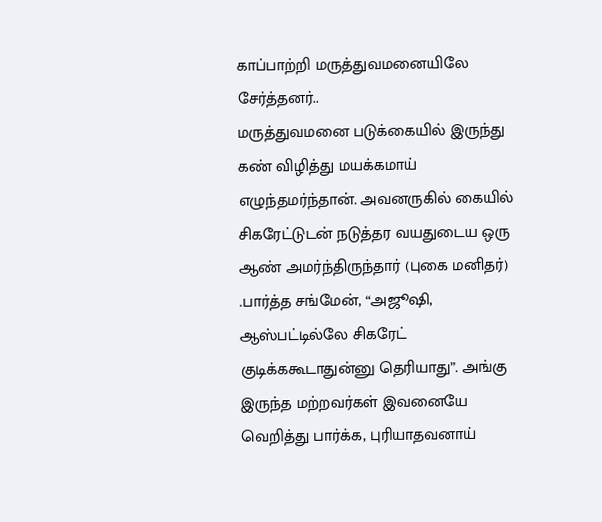காப்பாற்றி மருத்துவமனையிலே சேர்த்தனர்..
மருத்துவமனை படுக்கையில் இருந்து கண் விழித்து மயக்கமாய் எழுந்தமர்ந்தான். அவனருகில் கையில் சிகரேட்டுடன் நடுத்தர வயதுடைய ஒரு ஆண் அமர்ந்திருந்தார் (புகை மனிதர்) .பார்த்த சங்மேன், “அஜூஷி, ஆஸ்பட்டில்லே சிகரேட் குடிக்ககூடாதுன்னு தெரியாது”. அங்கு இருந்த மற்றவர்கள் இவனையே வெறித்து பார்க்க, புரியாதவனாய்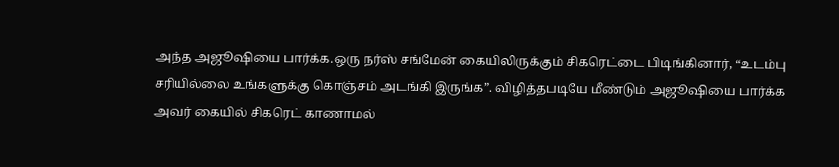அந்த அஜூஷியை பார்க்க.ஒரு நர்ஸ் சங்மேன் கையிலிருக்கும் சிகரெட்டை பிடிங்கினார், “உடம்பு சரியில்லை உங்களுக்கு கொஞ்சம் அடங்கி இருங்க”. விழித்தபடியே மீண்டும் அஜூஷியை பார்க்க அவர் கையில் சிகரெட் காணாமல்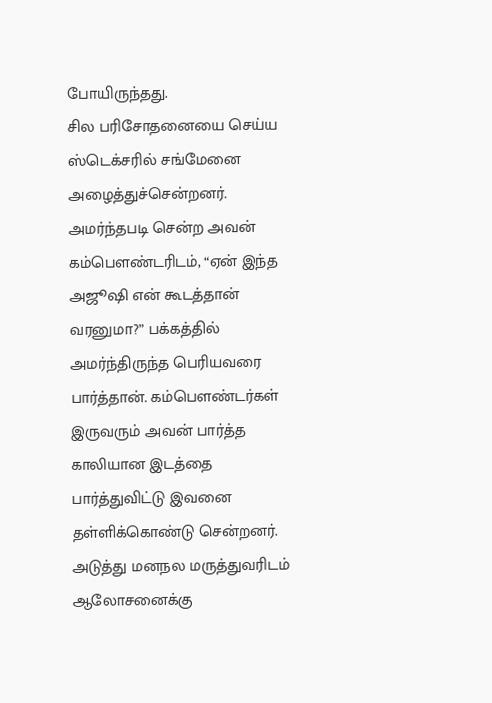போயிருந்தது.
சில பரிசோதனையை செய்ய ஸ்டெக்சரில் சங்மேனை அழைத்துச்சென்றனர். அமர்ந்தபடி சென்ற அவன் கம்பௌண்டரிடம், “ஏன் இந்த அஜூஷி என் கூடத்தான் வரனுமா?” பக்கத்தில் அமர்ந்திருந்த பெரியவரை பார்த்தான். கம்பௌண்டர்கள் இருவரும் அவன் பார்த்த காலியான இடத்தை பார்த்துவிட்டு இவனை தள்ளிக்கொண்டு சென்றனர்.
அடுத்து மனநல மருத்துவரிடம் ஆலோசனைக்கு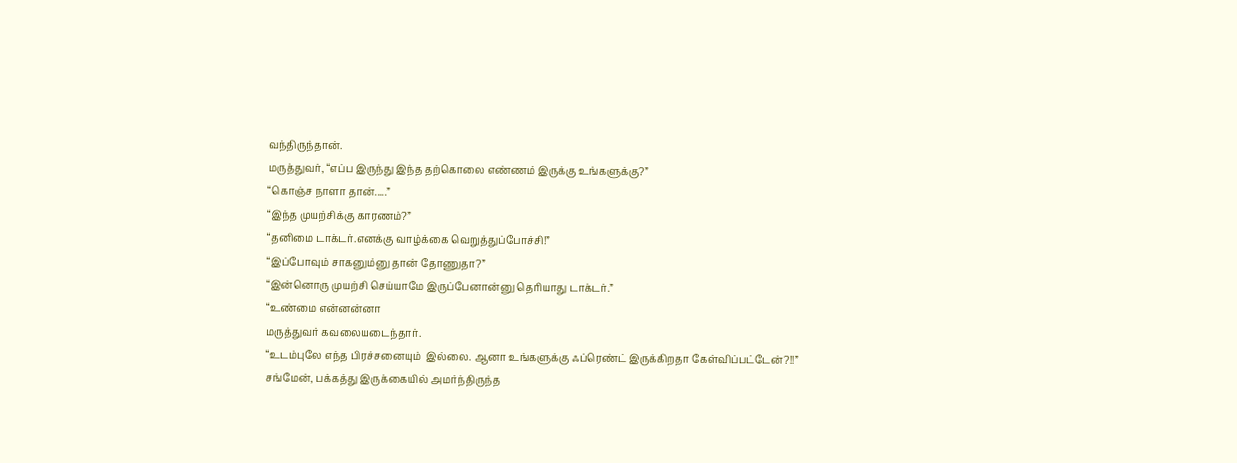வந்திருந்தான்.
மருத்துவர், “எப்ப இருந்து இந்த தற்கொலை எண்ணம் இருக்கு உங்களுக்கு?”
“கொஞ்ச நாளா தான்.....”
“இந்த முயற்சிக்கு காரணம்?”
“தனிமை டாக்டர்.எனக்கு வாழ்க்கை வெறுத்துப்போச்சி!”
“இப்போவும் சாகனும்னு தான் தோணுதா?”
“இன்னொரு முயற்சி செய்யாமே இருப்பேனான்னு தெரியாது டாக்டர்.”
“உண்மை என்னன்னா
மருத்துவர் கவலையடைந்தார்.
“உடம்புலே எந்த பிரச்சனையும்  இல்லை. ஆனா உங்களுக்கு ஃப்ரெண்ட் இருக்கிறதா கேள்விப்பட்டேன்?!!”
சங்மேன், பக்கத்து இருக்கையில் அமர்ந்திருந்த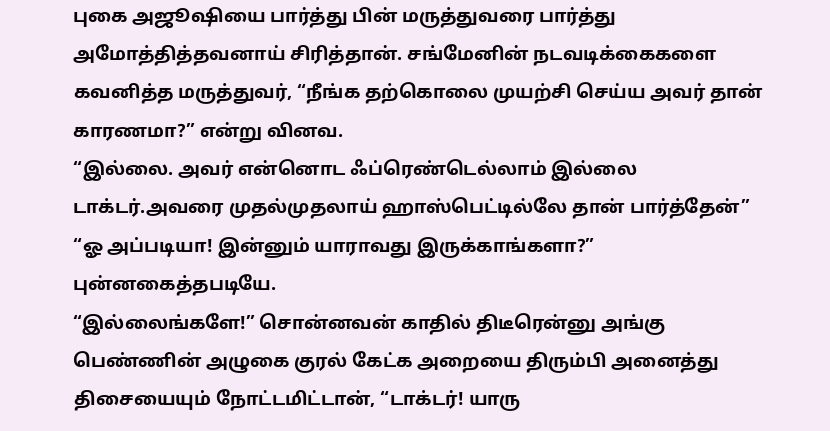புகை அஜூஷியை பார்த்து பின் மருத்துவரை பார்த்து அமோத்தித்தவனாய் சிரித்தான். சங்மேனின் நடவடிக்கைகளை கவனித்த மருத்துவர், “நீங்க தற்கொலை முயற்சி செய்ய அவர் தான் காரணமா?” என்று வினவ.
“இல்லை. அவர் என்னொட ஃப்ரெண்டெல்லாம் இல்லை டாக்டர்.அவரை முதல்முதலாய் ஹாஸ்பெட்டில்லே தான் பார்த்தேன்”
“ஓ அப்படியா! இன்னும் யாராவது இருக்காங்களா?” புன்னகைத்தபடியே.
“இல்லைங்களே!” சொன்னவன் காதில் திடீரென்னு அங்கு பெண்ணின் அழுகை குரல் கேட்க அறையை திரும்பி அனைத்து திசையையும் நோட்டமிட்டான், “டாக்டர்! யாரு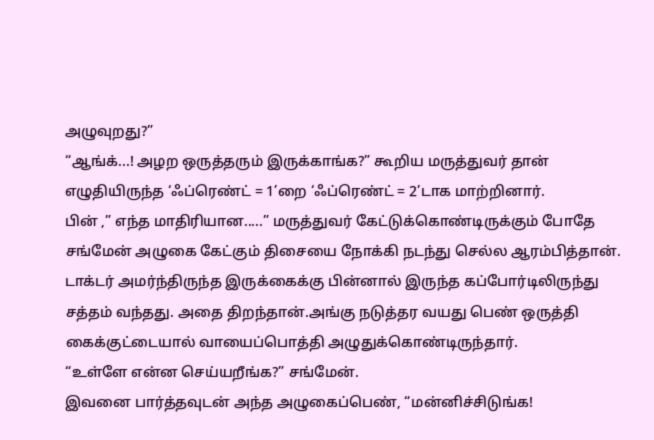அழுவுறது?”
“ஆங்க்...! அழற ஒருத்தரும் இருக்காங்க?” கூறிய மருத்துவர் தான் எழுதியிருந்த ‘ஃப்ரெண்ட் = 1’றை ‘ஃப்ரெண்ட் = 2’டாக மாற்றினார்.
பின் ,” எந்த மாதிரியான.....” மருத்துவர் கேட்டுக்கொண்டிருக்கும் போதே
சங்மேன் அழுகை கேட்கும் திசையை நோக்கி நடந்து செல்ல ஆரம்பித்தான். டாக்டர் அமர்ந்திருந்த இருக்கைக்கு பின்னால் இருந்த கப்போர்டிலிருந்து சத்தம் வந்தது. அதை திறந்தான்.அங்கு நடுத்தர வயது பெண் ஒருத்தி கைக்குட்டையால் வாயைப்பொத்தி அழுதுக்கொண்டிருந்தார்.
“உள்ளே என்ன செய்யறீங்க?” சங்மேன்.
இவனை பார்த்தவுடன் அந்த அழுகைப்பெண், “மன்னிச்சிடுங்க!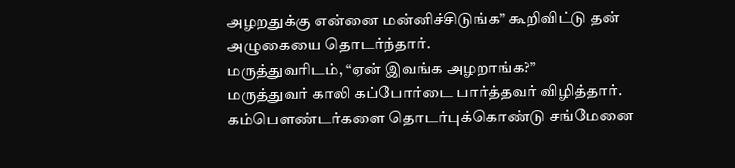அழறதுக்கு என்னை மன்னிச்சிடுங்க” கூறிவிட்டு தன் அழுகையை தொடர்ந்தார்.
மருத்துவரிடம், “ஏன் இவங்க அழறாங்க?”
மருத்துவர் காலி கப்போர்டை பார்த்தவர் விழித்தார்.
கம்பௌண்டர்களை தொடர்புக்கொண்டு சங்மேனை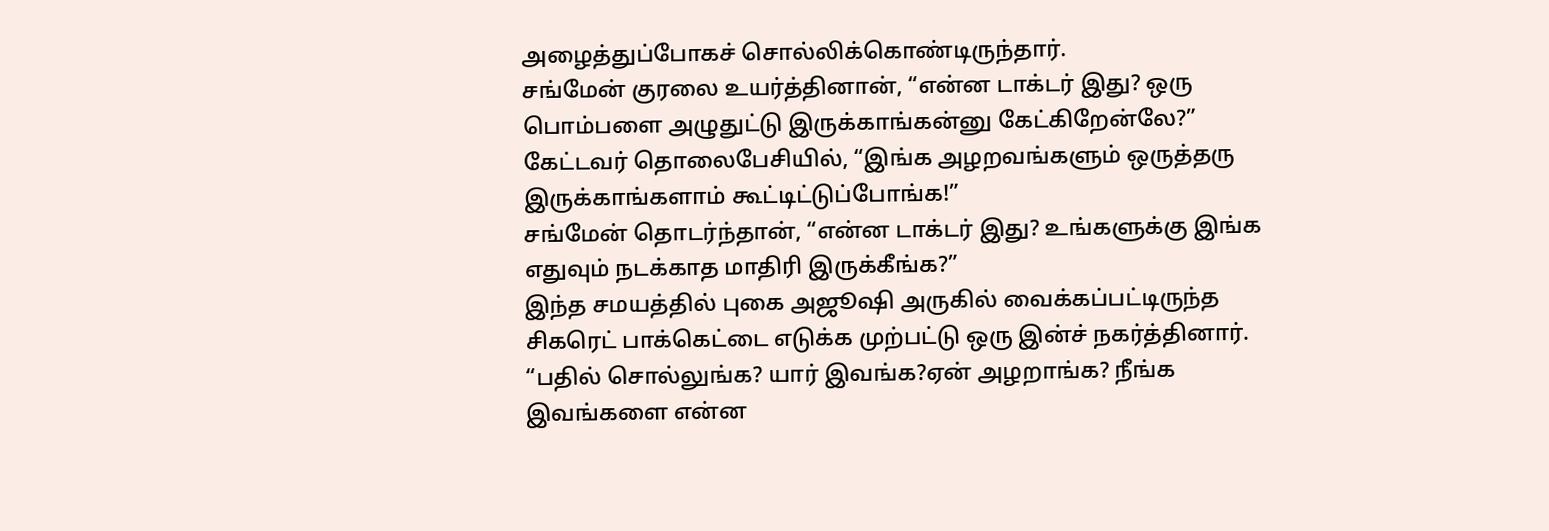அழைத்துப்போகச் சொல்லிக்கொண்டிருந்தார்.
சங்மேன் குரலை உயர்த்தினான், “என்ன டாக்டர் இது? ஒரு பொம்பளை அழுதுட்டு இருக்காங்கன்னு கேட்கிறேன்லே?”
கேட்டவர் தொலைபேசியில், “இங்க அழறவங்களும் ஒருத்தரு இருக்காங்களாம் கூட்டிட்டுப்போங்க!”
சங்மேன் தொடர்ந்தான், “என்ன டாக்டர் இது? உங்களுக்கு இங்க எதுவும் நடக்காத மாதிரி இருக்கீங்க?”
இந்த சமயத்தில் புகை அஜூஷி அருகில் வைக்கப்பட்டிருந்த சிகரெட் பாக்கெட்டை எடுக்க முற்பட்டு ஒரு இன்ச் நகர்த்தினார்.
“பதில் சொல்லுங்க? யார் இவங்க?ஏன் அழறாங்க? நீங்க இவங்களை என்ன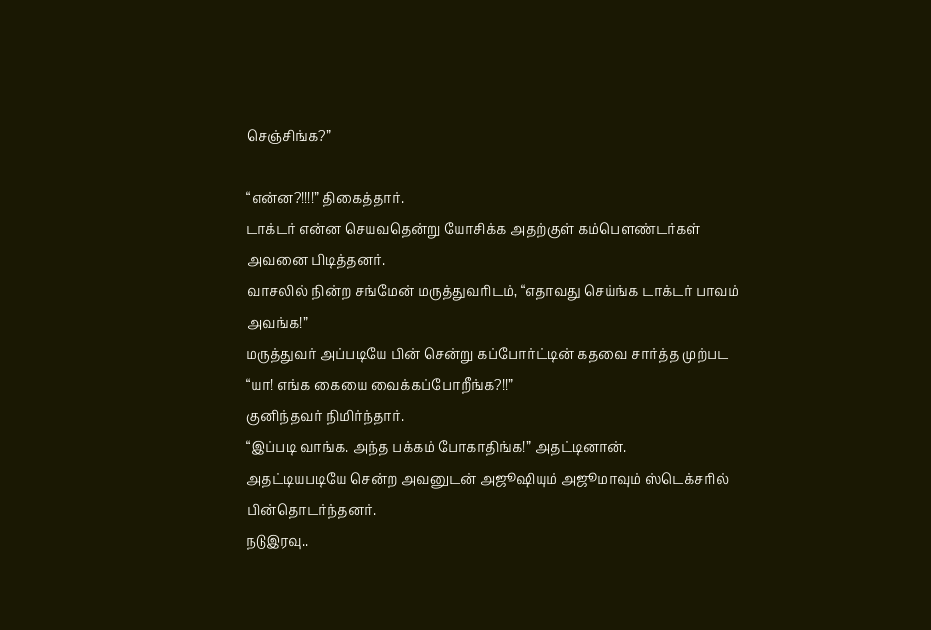செஞ்சிங்க?”

“என்ன?!!!!” திகைத்தார்.
டாக்டர் என்ன செயவதென்று யோசிக்க அதற்குள் கம்பௌண்டர்கள் அவனை பிடித்தனர்.
வாசலில் நின்ற சங்மேன் மருத்துவரிடம், “எதாவது செய்ங்க டாக்டர் பாவம் அவங்க!”
மருத்துவர் அப்படியே பின் சென்று கப்போர்ட்டின் கதவை சார்த்த முற்பட
“யா! எங்க கையை வைக்கப்போறீங்க?!!”
குனிந்தவர் நிமிர்ந்தார்.
“இப்படி வாங்க. அந்த பக்கம் போகாதிங்க!” அதட்டினான்.
அதட்டியபடியே சென்ற அவனுடன் அஜூஷியும் அஜூமாவும் ஸ்டெக்சரில் பின்தொடர்ந்தனர்.
நடுஇரவு..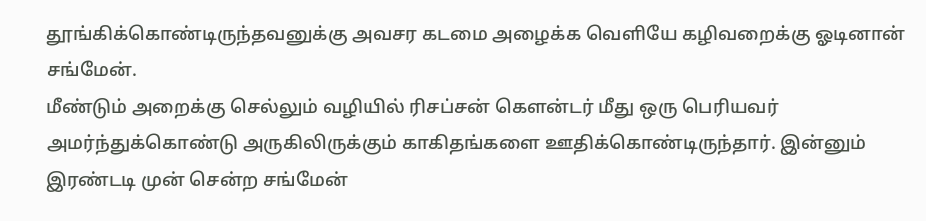தூங்கிக்கொண்டிருந்தவனுக்கு அவசர கடமை அழைக்க வெளியே கழிவறைக்கு ஓடினான் சங்மேன்.
மீண்டும் அறைக்கு செல்லும் வழியில் ரிசப்சன் கௌன்டர் மீது ஒரு பெரியவர் அமர்ந்துக்கொண்டு அருகிலிருக்கும் காகிதங்களை ஊதிக்கொண்டிருந்தார். இன்னும் இரண்டடி முன் சென்ற சங்மேன்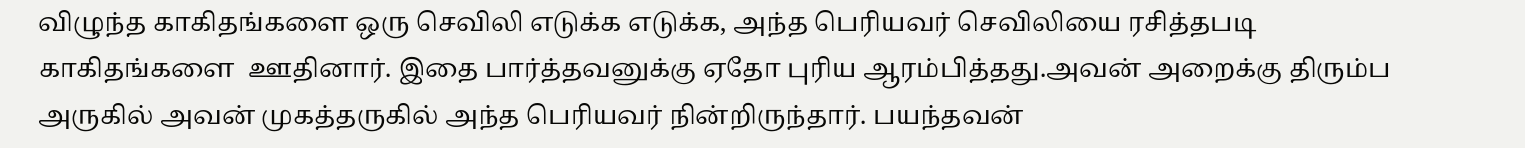விழுந்த காகிதங்களை ஒரு செவிலி எடுக்க எடுக்க, அந்த பெரியவர் செவிலியை ரசித்தபடி காகிதங்களை  ஊதினார். இதை பார்த்தவனுக்கு ஏதோ புரிய ஆரம்பித்தது.அவன் அறைக்கு திரும்ப அருகில் அவன் முகத்தருகில் அந்த பெரியவர் நின்றிருந்தார். பயந்தவன்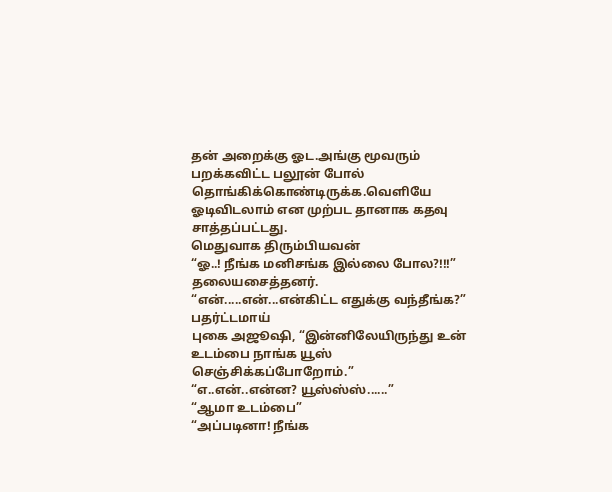தன் அறைக்கு ஓட.அங்கு மூவரும் பறக்கவிட்ட பலூன் போல் தொங்கிக்கொண்டிருக்க.வெளியே ஓடிவிடலாம் என முற்பட தானாக கதவு சாத்தப்பட்டது.
மெதுவாக திரும்பியவன்
“ஓ..! நீங்க மனிசங்க இல்லை போல?!!!”
தலையசைத்தனர்.
“என்.....என்...என்கிட்ட எதுக்கு வந்தீங்க?” பதர்ட்டமாய்
புகை அஜூஷி, “இன்னிலேயிருந்து உன் உடம்பை நாங்க யூஸ் செஞ்சிக்கப்போறோம்.”
“எ..என்..என்ன? யூஸ்ஸ்ஸ்......”
“ஆமா உடம்பை”
“அப்படினா! நீங்க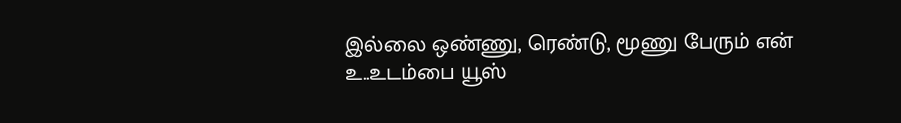இல்லை ஒண்ணு, ரெண்டு, மூணு பேரும் என் உ..உடம்பை யூஸ்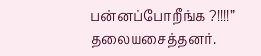பன்னப்போறீங்க ?!!!!”
தலையசைத்தனர்.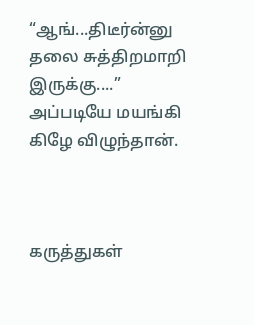“ஆங்...திடீர்ன்னு தலை சுத்திறமாறி இருக்கு....” அப்படியே மயங்கி கிழே விழுந்தான்.



கருத்துகள்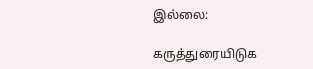இல்லை:

கருத்துரையிடுக